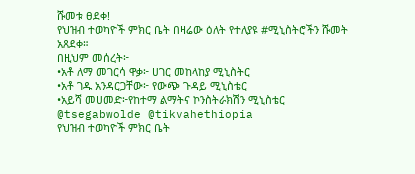ሹመቱ ፀደቀ!
የህዝብ ተወካዮች ምክር ቤት በዛሬው ዕለት የተለያዩ #ሚኒስትሮችን ሹመት አጸደቀ።
በዚህም መሰረት፦
•አቶ ለማ መገርሳ ዋቃ፦ ሀገር መከላከያ ሚኒስትር
•አቶ ገዱ አንዳርጋቸው፦ የውጭ ጉዳይ ሚኒስቴር
•አይሻ መሀመድ፦የከተማ ልማትና ኮንስትራክሽን ሚኒስቴር
@tsegabwolde @tikvahethiopia
የህዝብ ተወካዮች ምክር ቤት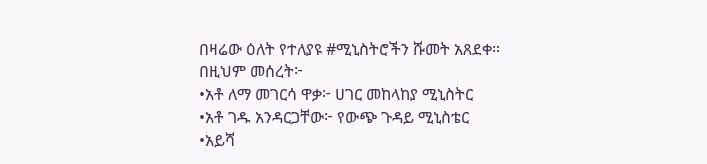በዛሬው ዕለት የተለያዩ #ሚኒስትሮችን ሹመት አጸደቀ።
በዚህም መሰረት፦
•አቶ ለማ መገርሳ ዋቃ፦ ሀገር መከላከያ ሚኒስትር
•አቶ ገዱ አንዳርጋቸው፦ የውጭ ጉዳይ ሚኒስቴር
•አይሻ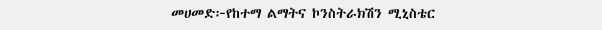መሀመድ፦የከተማ ልማትና ኮንስትራክሽን ሚኒስቴር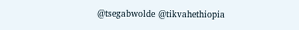@tsegabwolde @tikvahethiopia